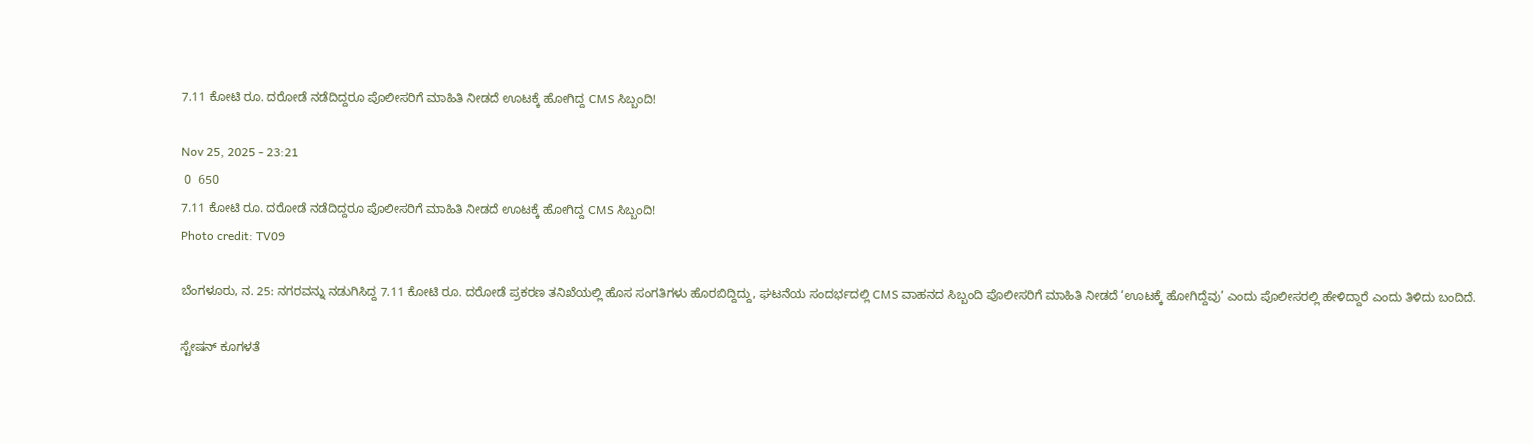7.11 ಕೋಟಿ ರೂ. ದರೋಡೆ ನಡೆದಿದ್ದರೂ ಪೊಲೀಸರಿಗೆ ಮಾಹಿತಿ ನೀಡದೆ ಊಟಕ್ಕೆ ಹೋಗಿದ್ದ CMS ಸಿಬ್ಬಂದಿ!

Nov 25, 2025 - 23:21
 0  650
7.11 ಕೋಟಿ ರೂ. ದರೋಡೆ ನಡೆದಿದ್ದರೂ ಪೊಲೀಸರಿಗೆ ಮಾಹಿತಿ ನೀಡದೆ ಊಟಕ್ಕೆ ಹೋಗಿದ್ದ CMS ಸಿಬ್ಬಂದಿ!
Photo credit: TV09

ಬೆಂಗಳೂರು, ನ. 25: ನಗರವನ್ನು ನಡುಗಿಸಿದ್ದ 7.11 ಕೋಟಿ ರೂ. ದರೋಡೆ ಪ್ರಕರಣ ತನಿಖೆಯಲ್ಲಿ ಹೊಸ ಸಂಗತಿಗಳು ಹೊರಬಿದ್ದಿದ್ದು, ಘಟನೆಯ ಸಂದರ್ಭದಲ್ಲಿ CMS ವಾಹನದ ಸಿಬ್ಬಂದಿ ಪೊಲೀಸರಿಗೆ ಮಾಹಿತಿ ನೀಡದೆ ‘ಊಟಕ್ಕೆ ಹೋಗಿದ್ದೆವು’ ಎಂದು ಪೊಲೀಸರಲ್ಲಿ ಹೇಳಿದ್ದಾರೆ ಎಂದು ತಿಳಿದು ಬಂದಿದೆ.

ಸ್ಟೇಷನ್ ಕೂಗಳತೆ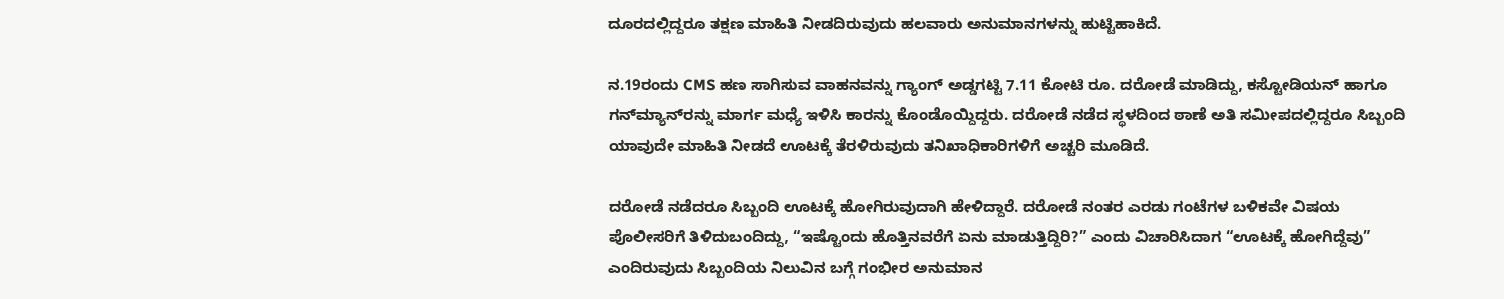ದೂರದಲ್ಲಿದ್ದರೂ ತಕ್ಷಣ ಮಾಹಿತಿ ನೀಡದಿರುವುದು ಹಲವಾರು ಅನುಮಾನಗಳನ್ನು ಹುಟ್ಟಿಹಾಕಿದೆ.

ನ.19ರಂದು CMS ಹಣ ಸಾಗಿಸುವ ವಾಹನವನ್ನು ಗ್ಯಾಂಗ್ ಅಡ್ಡಗಟ್ಟಿ 7.11 ಕೋಟಿ ರೂ. ದರೋಡೆ ಮಾಡಿದ್ದು, ಕಸ್ಟೋಡಿಯನ್ ಹಾಗೂ ಗನ್‌ಮ್ಯಾನ್‌ರನ್ನು ಮಾರ್ಗ ಮಧ್ಯೆ ಇಳಿಸಿ ಕಾರನ್ನು ಕೊಂಡೊಯ್ದಿದ್ದರು. ದರೋಡೆ ನಡೆದ ಸ್ಥಳದಿಂದ ಠಾಣೆ ಅತಿ ಸಮೀಪದಲ್ಲಿದ್ದರೂ ಸಿಬ್ಬಂದಿ ಯಾವುದೇ ಮಾಹಿತಿ ನೀಡದೆ ಊಟಕ್ಕೆ ತೆರಳಿರುವುದು ತನಿಖಾಧಿಕಾರಿಗಳಿಗೆ ಅಚ್ಚರಿ ಮೂಡಿದೆ.

ದರೋಡೆ ನಡೆದರೂ ಸಿಬ್ಬಂದಿ ಊಟಕ್ಕೆ ಹೋಗಿರುವುದಾಗಿ ಹೇಳಿದ್ದಾರೆ. ದರೋಡೆ ನಂತರ ಎರಡು ಗಂಟೆಗಳ ಬಳಿಕವೇ ವಿಷಯ ಪೊಲೀಸರಿಗೆ ತಿಳಿದುಬಂದಿದ್ದು, “ಇಷ್ಟೊಂದು ಹೊತ್ತಿನವರೆಗೆ ಏನು ಮಾಡುತ್ತಿದ್ದಿರಿ?” ಎಂದು ವಿಚಾರಿಸಿದಾಗ “ಊಟಕ್ಕೆ ಹೋಗಿದ್ದೆವು” ಎಂದಿರುವುದು ಸಿಬ್ಬಂದಿಯ ನಿಲುವಿನ ಬಗ್ಗೆ ಗಂಭೀರ ಅನುಮಾನ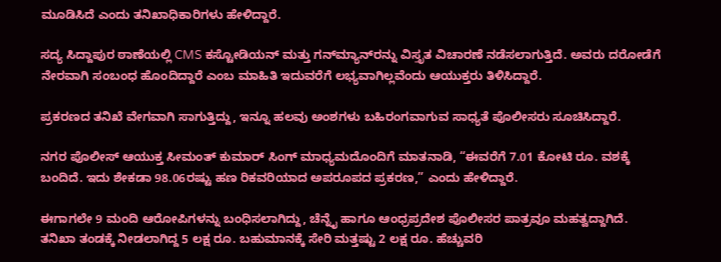ಮೂಡಿಸಿದೆ ಎಂದು ತನಿಖಾಧಿಕಾರಿಗಳು ಹೇಳಿದ್ದಾರೆ.

ಸದ್ಯ ಸಿದ್ದಾಪುರ ಠಾಣೆಯಲ್ಲಿ CMS ಕಸ್ಟೋಡಿಯನ್ ಮತ್ತು ಗನ್‌ಮ್ಯಾನ್‌ರನ್ನು ವಿಸ್ತೃತ ವಿಚಾರಣೆ ನಡೆಸಲಾಗುತ್ತಿದೆ. ಅವರು ದರೋಡೆಗೆ ನೇರವಾಗಿ ಸಂಬಂಧ ಹೊಂದಿದ್ದಾರೆ ಎಂಬ ಮಾಹಿತಿ ಇದುವರೆಗೆ ಲಭ್ಯವಾಗಿಲ್ಲವೆಂದು ಆಯುಕ್ತರು ತಿಳಿಸಿದ್ದಾರೆ.

ಪ್ರಕರಣದ ತನಿಖೆ ವೇಗವಾಗಿ ಸಾಗುತ್ತಿದ್ದು, ಇನ್ನೂ ಹಲವು ಅಂಶಗಳು ಬಹಿರಂಗವಾಗುವ ಸಾಧ್ಯತೆ ಪೊಲೀಸರು ಸೂಚಿಸಿದ್ದಾರೆ.

ನಗರ ಪೊಲೀಸ್ ಆಯುಕ್ತ ಸೀಮಂತ್ ಕುಮಾರ್ ಸಿಂಗ್ ಮಾಧ್ಯಮದೊಂದಿಗೆ ಮಾತನಾಡಿ, “ಈವರೆಗೆ 7.01 ಕೋಟಿ ರೂ. ವಶಕ್ಕೆ ಬಂದಿದೆ. ಇದು ಶೇಕಡಾ 98.06ರಷ್ಟು ಹಣ ರಿಕವರಿಯಾದ ಅಪರೂಪದ ಪ್ರಕರಣ,” ಎಂದು ಹೇಳಿದ್ದಾರೆ.

ಈಗಾಗಲೇ 9 ಮಂದಿ ಆರೋಪಿಗಳನ್ನು ಬಂಧಿಸಲಾಗಿದ್ದು, ಚೆನ್ನೈ ಹಾಗೂ ಆಂಧ್ರಪ್ರದೇಶ ಪೊಲೀಸರ ಪಾತ್ರವೂ ಮಹತ್ವದ್ದಾಗಿದೆ. ತನಿಖಾ ತಂಡಕ್ಕೆ ನೀಡಲಾಗಿದ್ದ 5 ಲಕ್ಷ ರೂ. ಬಹುಮಾನಕ್ಕೆ ಸೇರಿ ಮತ್ತಷ್ಟು 2 ಲಕ್ಷ ರೂ. ಹೆಚ್ಚುವರಿ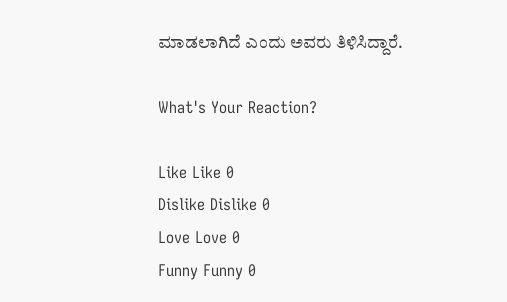ಮಾಡಲಾಗಿದೆ ಎಂದು ಅವರು ತಿಳಿಸಿದ್ದಾರೆ.

What's Your Reaction?

Like Like 0
Dislike Dislike 0
Love Love 0
Funny Funny 0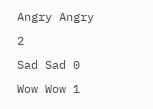Angry Angry 2
Sad Sad 0
Wow Wow 1